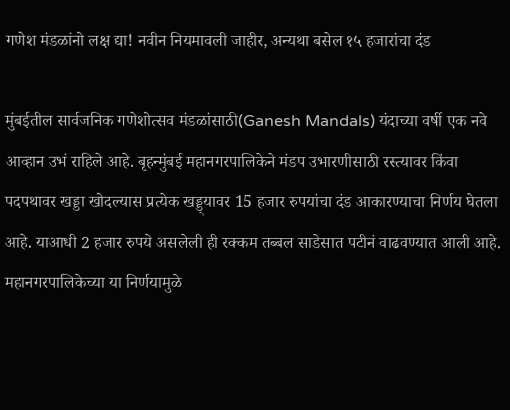गणेश मंडळांनो लक्ष द्या! नवीन नियमावली जाहीर, अन्यथा बसेल १५ हजारांचा दंड

मुंबईतील सार्वजनिक गणेशोत्सव मंडळांसाठी(Ganesh Mandals) यंदाच्या वर्षी एक नवे आव्हान उभं राहिले आहे. बृहन्मुंबई महानगरपालिकेने मंडप उभारणीसाठी रस्त्यावर किंवा पदपथावर खड्डा खोदल्यास प्रत्येक खड्ड्यावर 15 हजार रुपयांचा दंड आकारण्याचा निर्णय घेतला आहे. याआधी 2 हजार रुपये असलेली ही रक्कम तब्बल साडेसात पटीनं वाढवण्यात आली आहे. महानगरपालिकेच्या या निर्णयामुळे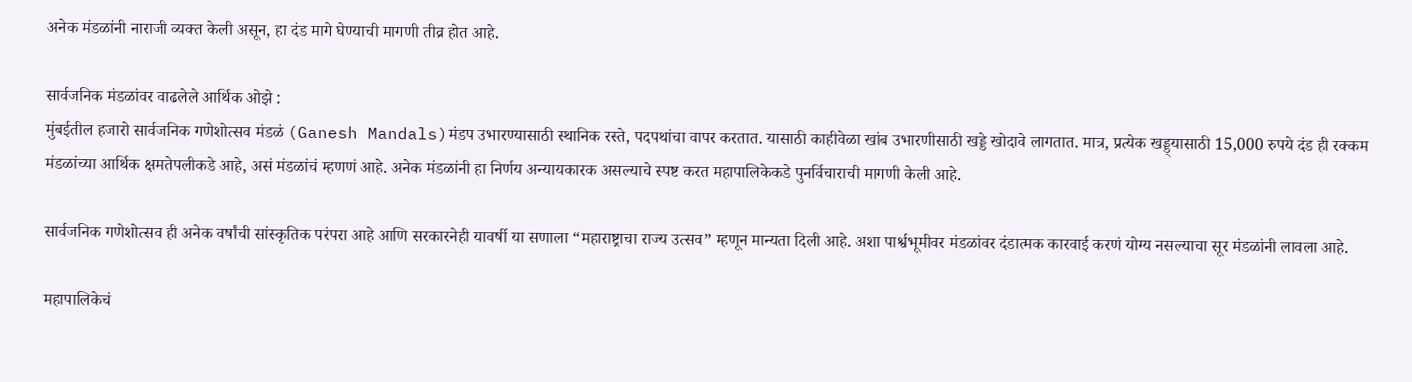अनेक मंडळांनी नाराजी व्यक्त केली असून, हा दंड मागे घेण्याची मागणी तीव्र होत आहे.

सार्वजनिक मंडळांवर वाढलेले आर्थिक ओझे :
मुंबईतील हजारो सार्वजनिक गणेशोत्सव मंडळं (Ganesh Mandals)मंडप उभारण्यासाठी स्थानिक रस्ते, पदपथांचा वापर करतात. यासाठी काहीवेळा खांब उभारणीसाठी खड्डे खोदावे लागतात. मात्र, प्रत्येक खड्ड्यासाठी 15,000 रुपये दंड ही रक्कम मंडळांच्या आर्थिक क्षमतेपलीकडे आहे, असं मंडळांचं म्हणणं आहे. अनेक मंडळांनी हा निर्णय अन्यायकारक असल्याचे स्पष्ट करत महापालिकेकडे पुनर्विचाराची मागणी केली आहे.

सार्वजनिक गणेशोत्सव ही अनेक वर्षांची सांस्कृतिक परंपरा आहे आणि सरकारनेही यावर्षी या सणाला “महाराष्ट्राचा राज्य उत्सव” म्हणून मान्यता दिली आहे. अशा पार्श्वभूमीवर मंडळांवर दंडात्मक कारवाई करणं योग्य नसल्याचा सूर मंडळांनी लावला आहे.

महापालिकेचं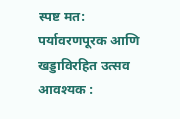स्पष्ट मत: पर्यावरणपूरक आणि खड्डाविरहित उत्सव आवश्यक :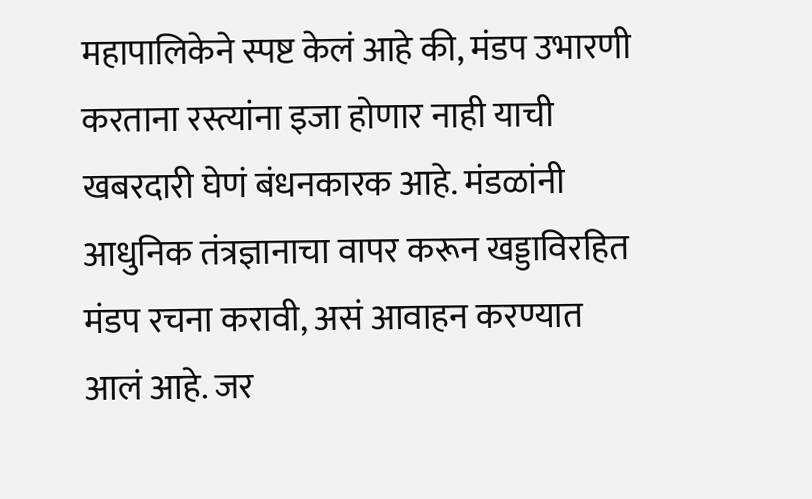महापालिकेने स्पष्ट केलं आहे की, मंडप उभारणी करताना रस्त्यांना इजा होणार नाही याची खबरदारी घेणं बंधनकारक आहे. मंडळांनी आधुनिक तंत्रज्ञानाचा वापर करून खड्डाविरहित मंडप रचना करावी, असं आवाहन करण्यात आलं आहे. जर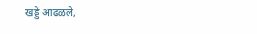खड्डे आढळले,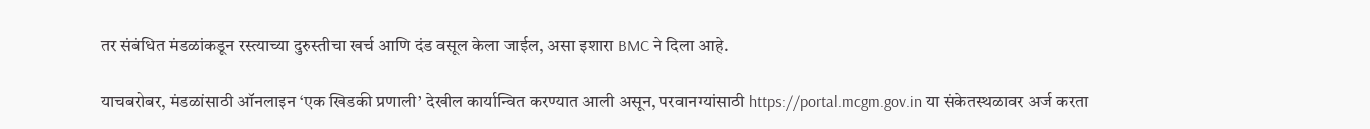तर संबंधित मंडळांकडून रस्त्याच्या दुरुस्तीचा खर्च आणि दंड वसूल केला जाईल, असा इशारा BMC ने दिला आहे.

याचबरोबर, मंडळांसाठी ऑनलाइन ‘एक खिडकी प्रणाली’ देखील कार्यान्वित करण्यात आली असून, परवानग्यांसाठी https://portal.mcgm.gov.in या संकेतस्थळावर अर्ज करता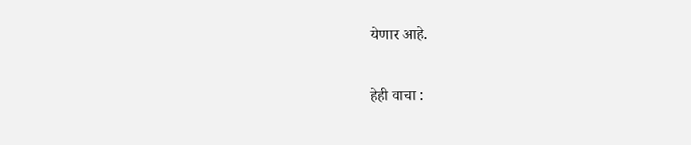येणार आहे.

हेही वाचा :